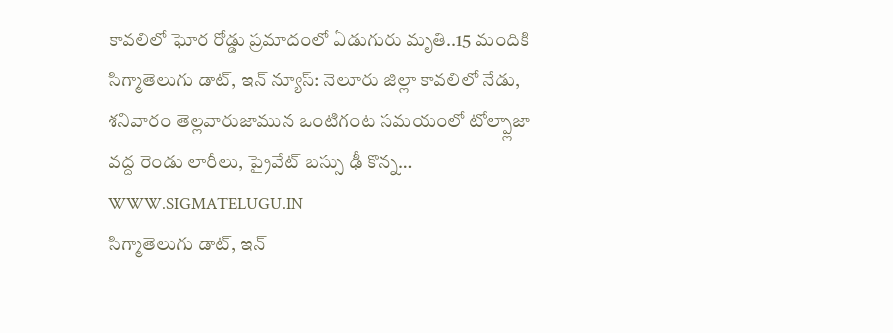కావలిలో ఘోర రోడ్డు ప్రమాదంలో ఏడుగురు మృతి..15 మందికి
సిగ్మాతెలుగు డాట్, ఇన్ న్యూస్: నెలూరు జిల్లా కావలిలో నేడు, శనివారం తెల్లవారుజామున ఒంటిగంట సమయంలో టోల్ప్లాజా వద్ద రెండు లారీలు, ప్రైవేట్ బస్సు ఢీ కొన్న…
WWW.SIGMATELUGU.IN
సిగ్మాతెలుగు డాట్, ఇన్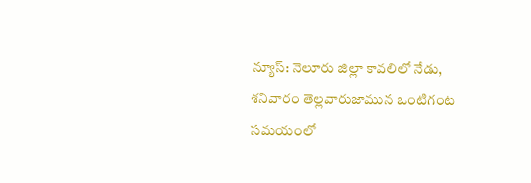న్యూస్: నెలూరు జిల్లా కావలిలో నేడు, శనివారం తెల్లవారుజామున ఒంటిగంట సమయంలో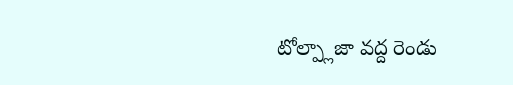టోల్ప్లాజా వద్ద రెండు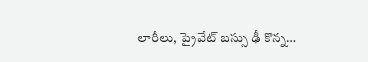లారీలు, ప్రైవేట్ బస్సు ఢీ కొన్న…